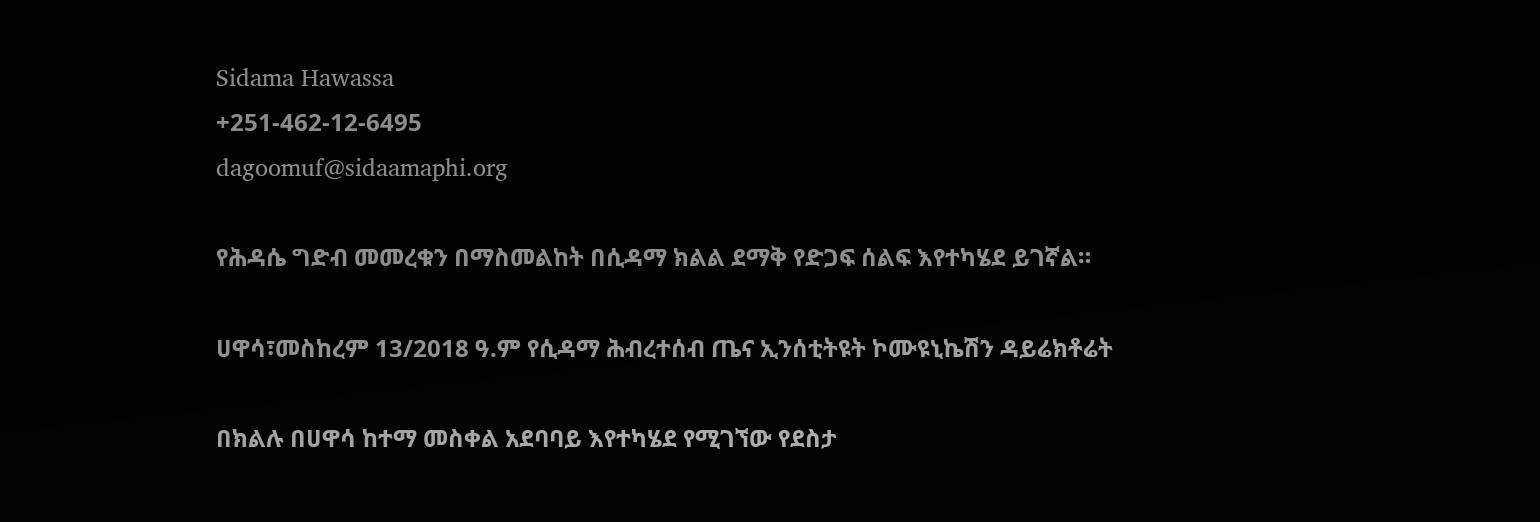Sidama Hawassa
+251-462-12-6495
dagoomuf@sidaamaphi.org

የሕዳሴ ግድብ መመረቁን በማስመልከት በሲዳማ ክልል ደማቅ የድጋፍ ሰልፍ እየተካሄደ ይገኛል።

ሀዋሳ፣መስከረም 13/2018 ዓ.ም የሲዳማ ሕብረተሰብ ጤና ኢንሰቲትዩት ኮሙዩኒኬሽን ዳይሬክቶሬት

በክልሉ በሀዋሳ ከተማ መስቀል አደባባይ እየተካሄደ የሚገኘው የደስታ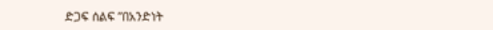ድጋፍ ሰልፍ ”በአንድነት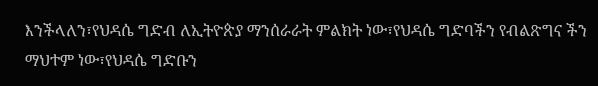እንችላለን፣የህዳሴ ግድብ ለኢትዮጵያ ማንሰራራት ምልክት ነው፣የህዳሴ ግድባችን የብልጽግና ችን ማህተም ነው፣የህዳሴ ግድቡን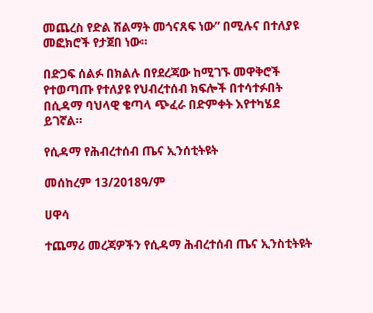መጨረስ የድል ሽልማት መጎናጸፍ ነው” በሚሉና በተለያዩ መፎክሮች የታጀበ ነው።

በድጋፍ ሰልፉ በክልሉ በየደረጃው ከሚገኙ መዋቅሮች የተወጣጡ የተለያዩ የህብረተሰብ ክፍሎች በተሳተፉበት በሲዳማ ባህላዊ ቄጣላ ጭፈራ በድምቀት እየተካሄደ ይገኛል።

የሲዳማ የሕብረተሰብ ጤና ኢንሰቲትዩት

መሰከረም 13/2018ዓ/ም

ሀዋሳ

ተጨማሪ መረጃዎችን የሲዳማ ሕብረተሰብ ጤና ኢንስቲትዩት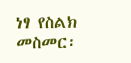ነፃ የስልክ መስመር፡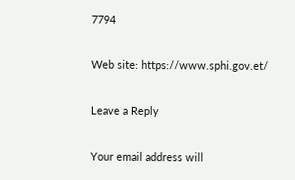7794

Web site: https://www.sphi.gov.et/

Leave a Reply

Your email address will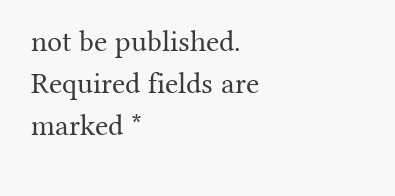not be published. Required fields are marked *